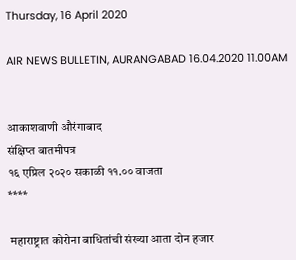Thursday, 16 April 2020

AIR NEWS BULLETIN, AURANGABAD 16.04.2020 11.00AM


आकाशवाणी औरंगाबाद
संक्षिप्त बातमीपत्र
१६ एप्रिल २०२० सकाळी ११.०० वाजता
****

 महाराष्ट्रात कोरोना बाधितांची संख्या आता दोन हजार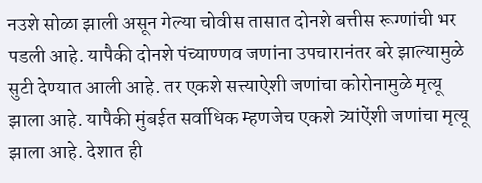नउशे सोळा झाली असून गेल्या चोवीस तासात दोनशे बत्तीस रूग्णांची भर पडली आहे. यापैकी दोनशे पंच्याण्णव जणांना उपचारानंतर बरे झाल्यामुळे सुटी देण्यात आली आहे. तर एकशे सत्त्याऐशी जणांचा कोरोनामुळे मृत्यू झाला आहे. यापैकी मुंबईत सर्वाधिक म्हणजेच एकशे त्र्यांऐंशी जणांचा मृत्यू झाला आहे. देशात ही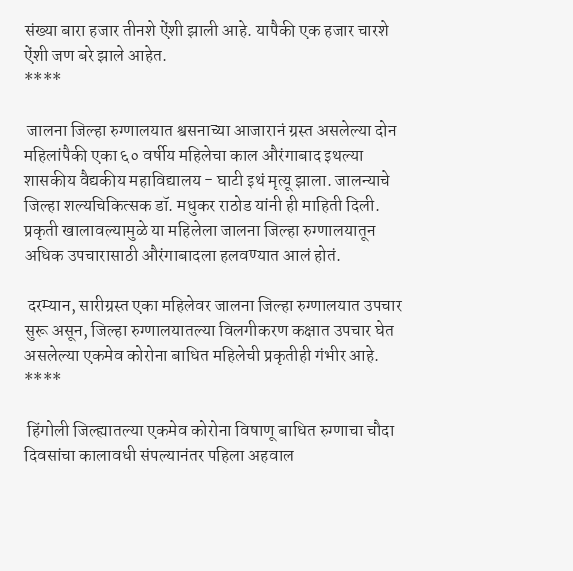संख्या बारा हजार तीनशे ऐंशी झाली आहे. यापैकी एक हजार चारशे ऐंशी जण बरे झाले आहेत.
****

 जालना जिल्हा रुग्णालयात श्वसनाच्या आजारानं ग्रस्त असलेल्या दोन महिलांपैकी एका ६० वर्षीय महिलेचा काल औरंगाबाद इथल्या शासकीय वैद्यकीय महाविद्यालय - घाटी इथं मृत्यू झाला. जालन्याचे जिल्हा शल्यचिकित्सक डॉ. मधुकर राठोड यांनी ही माहिती दिली. प्रकृती खालावल्यामुळे या महिलेला जालना जिल्हा रुग्णालयातून अधिक उपचारासाठी औरंगाबादला हलवण्यात आलं होतं.

 दरम्यान, सारीग्रस्त एका महिलेवर जालना जिल्हा रुग्णालयात उपचार सुरू असून, जिल्हा रुग्णालयातल्या विलगीकरण कक्षात उपचार घेत असलेल्या एकमेव कोरोना बाधित महिलेची प्रकृतीही गंभीर आहे.
****

 हिंगोली जिल्ह्यातल्या एकमेव कोरोना विषाणू बाधित रुग्णाचा चौदा दिवसांचा कालावधी संपल्यानंतर पहिला अहवाल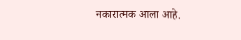नकारात्मक आला आहे.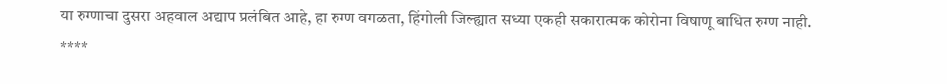या रुग्णाचा दुसरा अहवाल अद्याप प्रलंबित आहे, हा रुग्ण वगळता, हिंगोली जिल्ह्यात सध्या एकही सकारात्मक कोरोना विषाणू बाधित रुग्ण नाही.
****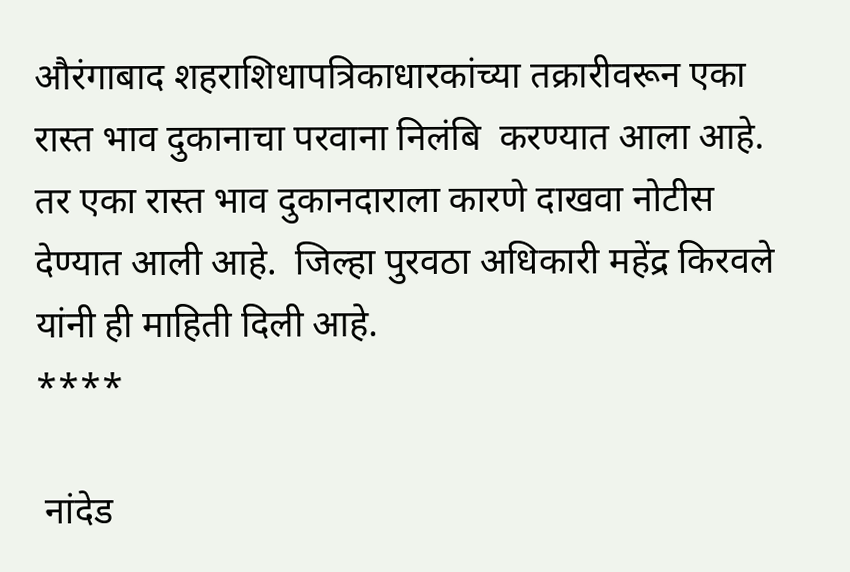औरंगाबाद शहराशिधापत्रिकाधारकांच्या तक्रारीवरून एका रास्त भाव दुकानाचा परवाना निलंबि  करण्यात आला आहे. तर एका रास्त भाव दुकानदाराला कारणे दाखवा नोटीस देण्यात आली आहे.  जिल्हा पुरवठा अधिकारी महेंद्र किरवले यांनी ही माहिती दिली आहे.
****

 नांदेड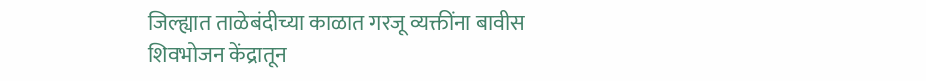जिल्ह्यात ताळेबंदीच्या काळात गरजू व्यक्तींना बावीस शिवभोजन केंद्रातून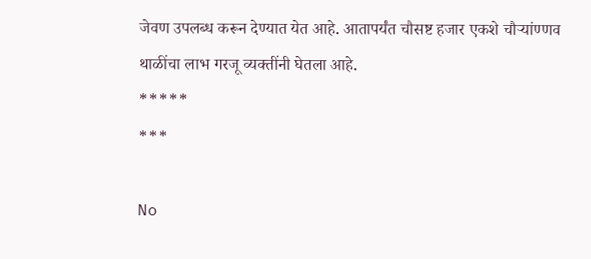जेवण उपलब्ध करून देण्यात येत आहे. आतापर्यंत चौसष्ट हजार एकशे चौऱ्यांण्णव थाळींचा लाभ गरजू व्यक्तींनी घेतला आहे.
*****
***

No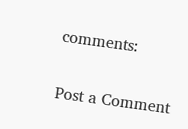comments:

Post a Comment